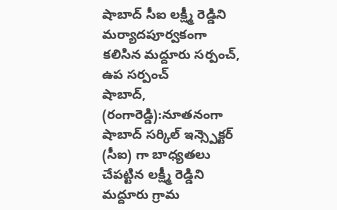షాబాద్ సీఐ లక్ష్మీ రెడ్డిని మర్యాదపూర్వకంగా కలిసిన మద్దూరు సర్పంచ్, ఉప సర్పంచ్
షాబాద్, (రంగారెడ్డి):నూతనంగా షాబాద్ సర్కిల్ ఇన్స్పెక్టర్ (సీఐ) గా బాధ్యతలు చేపట్టిన లక్ష్మీ రెడ్డిని మద్దూరు గ్రామ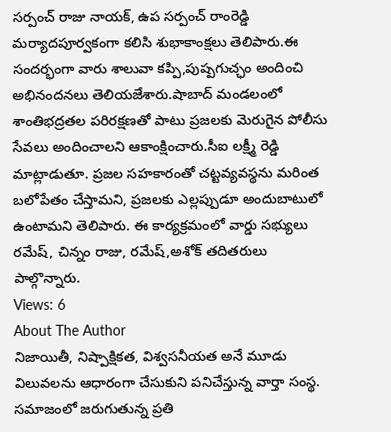సర్పంచ్ రాజు నాయక్, ఉప సర్పంచ్ రాంరెడ్డి మర్యాదపూర్వకంగా కలిసి శుభాకాంక్షలు తెలిపారు.ఈ సందర్భంగా వారు శాలువా కప్పి,పుష్పగుచ్ఛం అందించి అభినందనలు తెలియజేశారు.షాబాద్ మండలంలో శాంతిభద్రతల పరిరక్షణతో పాటు ప్రజలకు మెరుగైన పోలీసు సేవలు అందించాలని ఆకాంక్షించారు.సీఐ లక్ష్మీ రెడ్డి మాట్లాడుతూ. ప్రజల సహకారంతో చట్టవ్యవస్థను మరింత బలోపేతం చేస్తామని, ప్రజలకు ఎల్లప్పుడూ అందుబాటులో ఉంటామని తెలిపారు. ఈ కార్యక్రమంలో వార్డు సభ్యులు రమేష్, చిన్నం రాజు, రమేష్,అశోక్ తదితరులు పాల్గొన్నారు.
Views: 6
About The Author
నిజాయితీ, నిష్పాక్షికత, విశ్వసనీయత అనే మూడు విలువలను ఆధారంగా చేసుకుని పనిచేస్తున్న వార్తా సంస్థ. సమాజంలో జరుగుతున్న ప్రతి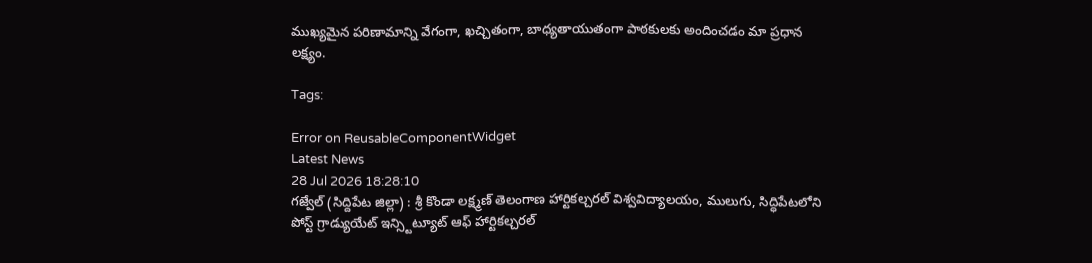ముఖ్యమైన పరిణామాన్ని వేగంగా, ఖచ్చితంగా, బాధ్యతాయుతంగా పాఠకులకు అందించడం మా ప్రధాన లక్ష్యం.

Tags:

Error on ReusableComponentWidget
Latest News
28 Jul 2026 18:28:10
గజ్వేల్ (సిద్దిపేట జిల్లా) : శ్రీ కొండా లక్ష్మణ్ తెలంగాణ హార్టికల్చరల్ విశ్వవిద్యాలయం, ములుగు, సిద్ధిపేటలోని పోస్ట్ గ్రాడ్యుయేట్ ఇన్స్టిట్యూట్ ఆఫ్ హార్టికల్చరల్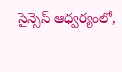సైన్సెస్ ఆధ్వర్యంలో,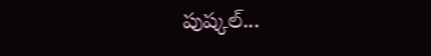పుష్కల్...